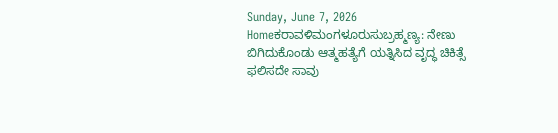Sunday, June 7, 2026
Homeಕರಾವಳಿಮಂಗಳೂರುಸುಬ್ರಹ್ಮಣ್ಯ: ನೇಣು ಬಿಗಿದುಕೊಂಡು ಆತ್ಮಹತ್ಯೆಗೆ ಯತ್ನಿಸಿದ ವೃದ್ಧ ಚಿಕಿತ್ಸೆ ಫಲಿಸದೇ ಸಾವು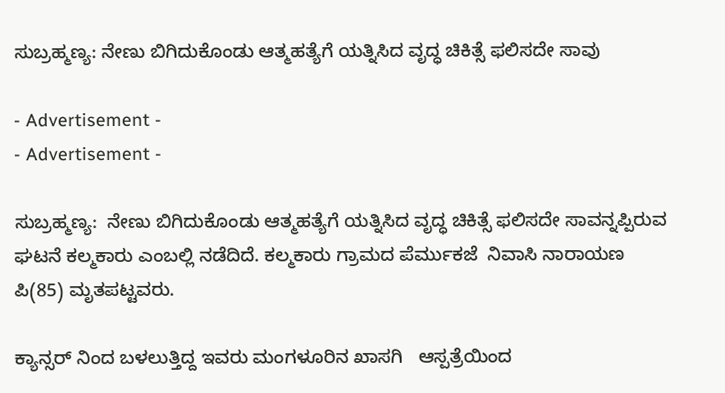ಸುಬ್ರಹ್ಮಣ್ಯ: ನೇಣು ಬಿಗಿದುಕೊಂಡು ಆತ್ಮಹತ್ಯೆಗೆ ಯತ್ನಿಸಿದ ವೃದ್ಧ ಚಿಕಿತ್ಸೆ ಫಲಿಸದೇ ಸಾವು

- Advertisement -
- Advertisement -

ಸುಬ್ರಹ್ಮಣ್ಯ:  ನೇಣು ಬಿಗಿದುಕೊಂಡು ಆತ್ಮಹತ್ಯೆಗೆ ಯತ್ನಿಸಿದ ವೃದ್ಧ ಚಿಕಿತ್ಸೆ ಫಲಿಸದೇ ಸಾವನ್ನಪ್ಪಿರುವ ಘಟನೆ ಕಲ್ಮಕಾರು ಎಂಬಲ್ಲಿ ನಡೆದಿದೆ. ಕಲ್ಮಕಾರು ಗ್ರಾಮದ ಪೆರ್ಮುಕಜೆ  ನಿವಾಸಿ ನಾರಾಯಣ ಪಿ(85) ಮೃತಪಟ್ಟವರು.

ಕ್ಯಾನ್ಸರ್ ನಿಂದ ಬಳಲುತ್ತಿದ್ದ ಇವರು ಮಂಗಳೂರಿನ ಖಾಸಗಿ   ಆಸ್ಪತ್ರೆಯಿಂದ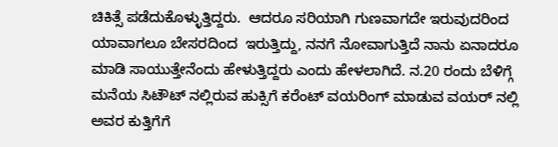ಚಿಕಿತ್ಸೆ ಪಡೆದುಕೊಳ್ಳುತ್ತಿದ್ದರು.  ಆದರೂ ಸರಿಯಾಗಿ ಗುಣವಾಗದೇ ಇರುವುದರಿಂದ ಯಾವಾಗಲೂ ಬೇಸರದಿಂದ  ಇರುತ್ತಿದ್ದು, ನನಗೆ ನೋವಾಗುತ್ತಿದೆ ನಾನು ಏನಾದರೂ ಮಾಡಿ ಸಾಯುತ್ತೇನೆಂದು ಹೇಳುತ್ತಿದ್ದರು ಎಂದು ಹೇಳಲಾಗಿದೆ. ನ.20 ರಂದು ಬೆಳಿಗ್ಗೆ   ಮನೆಯ ಸಿಟೌಟ್ ನಲ್ಲಿರುವ ಹುಕ್ಸಿಗೆ ಕರೆಂಟ್ ವಯರಿಂಗ್ ಮಾಡುವ ವಯರ್ ನಲ್ಲಿ ಅವರ ಕುತ್ತಿಗೆಗೆ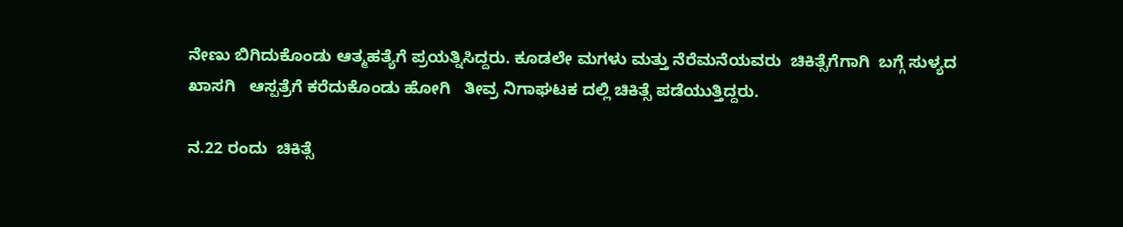ನೇಣು ಬಿಗಿದುಕೊಂಡು ಆತ್ಮಹತ್ಯೆಗೆ ಪ್ರಯತ್ನಿಸಿದ್ದರು. ಕೂಡಲೇ ಮಗಳು ಮತ್ತು ನೆರೆಮನೆಯವರು  ಚಿಕಿತ್ಸೆಗೆಗಾಗಿ  ಬಗ್ಗೆ ಸುಳ್ಯದ ಖಾಸಗಿ   ಆಸ್ಪತ್ರೆಗೆ ಕರೆದುಕೊಂಡು ಹೋಗಿ   ತೀವ್ರ ನಿಗಾಘಟಕ ದಲ್ಲಿ ಚಿಕಿತ್ಸೆ ಪಡೆಯುತ್ತಿದ್ದರು.

ನ.22 ರಂದು  ಚಿಕಿತ್ಸೆ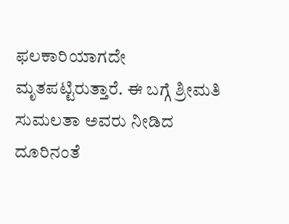ಫಲಕಾರಿಯಾಗದೇ  ಮೃತಪಟ್ಟಿರುತ್ತಾರೆ. ಈ ಬಗ್ಗೆ ಶ್ರೀಮತಿ ಸುಮಲತಾ ಅವರು ನೀಡಿದ ದೂರಿನಂತೆ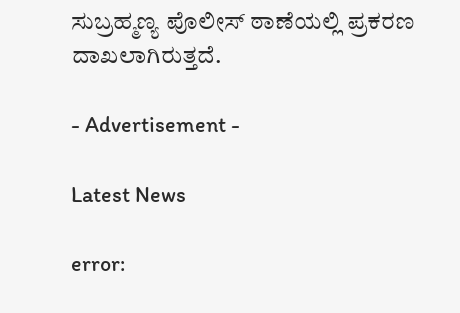ಸುಬ್ರಹ್ಮಣ್ಯ ಪೊಲೀಸ್ ಠಾಣೆಯಲ್ಲಿ ಪ್ರಕರಣ ದಾಖಲಾಗಿರುತ್ತದೆ.

- Advertisement -

Latest News

error: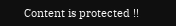Content is protected !!